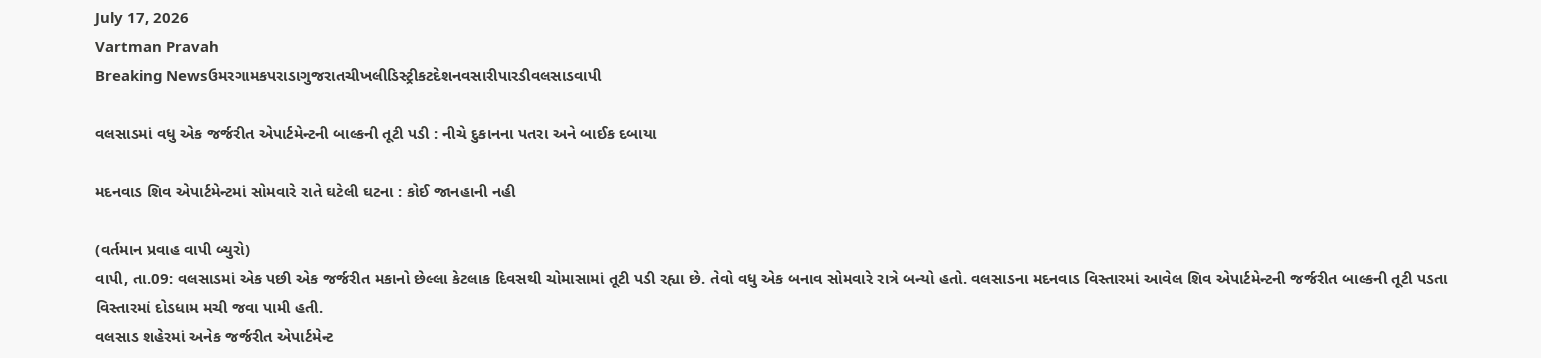July 17, 2026
Vartman Pravah
Breaking Newsઉમરગામકપરાડાગુજરાતચીખલીડિસ્ટ્રીકટદેશનવસારીપારડીવલસાડવાપી

વલસાડમાં વધુ એક જર્જરીત એપાર્ટમેન્‍ટની બાલ્‍કની તૂટી પડી : નીચે દુકાનના પતરા અને બાઈક દબાયા

મદનવાડ શિવ એપાર્ટમેન્‍ટમાં સોમવારે રાતે ઘટેલી ઘટના : કોઈ જાનહાની નહી

(વર્તમાન પ્રવાહ વાપી બ્‍યુરો)
વાપી, તા.09: વલસાડમાં એક પછી એક જર્જરીત મકાનો છેલ્લા કેટલાક દિવસથી ચોમાસામાં તૂટી પડી રહ્યા છે. તેવો વધુ એક બનાવ સોમવારે રાત્રે બન્‍યો હતો. વલસાડના મદનવાડ વિસ્‍તારમાં આવેલ શિવ એપાર્ટમેન્‍ટની જર્જરીત બાલ્‍કની તૂટી પડતા વિસ્‍તારમાં દોડધામ મચી જવા પામી હતી.
વલસાડ શહેરમાં અનેક જર્જરીત એપાર્ટમેન્‍ટ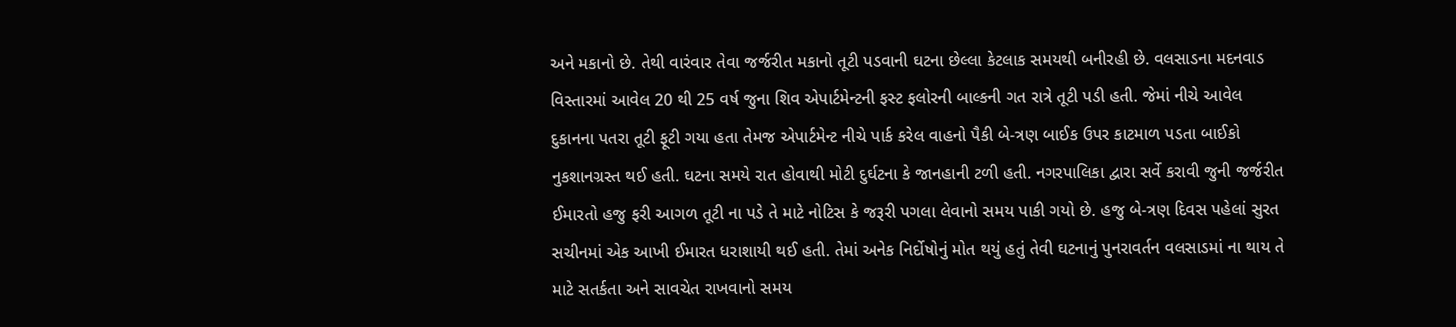અને મકાનો છે. તેથી વારંવાર તેવા જર્જરીત મકાનો તૂટી પડવાની ઘટના છેલ્લા કેટલાક સમયથી બનીરહી છે. વલસાડના મદનવાડ વિસ્‍તારમાં આવેલ 20 થી 25 વર્ષ જુના શિવ એપાર્ટમેન્‍ટની ફસ્‍ટ ફલોરની બાલ્‍કની ગત રાત્રે તૂટી પડી હતી. જેમાં નીચે આવેલ દુકાનના પતરા તૂટી ફૂટી ગયા હતા તેમજ એપાર્ટમેન્‍ટ નીચે પાર્ક કરેલ વાહનો પૈકી બે-ત્રણ બાઈક ઉપર કાટમાળ પડતા બાઈકો નુકશાનગ્રસ્‍ત થઈ હતી. ઘટના સમયે રાત હોવાથી મોટી દુર્ઘટના કે જાનહાની ટળી હતી. નગરપાલિકા દ્વારા સર્વે કરાવી જુની જર્જરીત ઈમારતો હજુ ફરી આગળ તૂટી ના પડે તે માટે નોટિસ કે જરૂરી પગલા લેવાનો સમય પાકી ગયો છે. હજુ બે-ત્રણ દિવસ પહેલાં સુરત સચીનમાં એક આખી ઈમારત ધરાશાયી થઈ હતી. તેમાં અનેક નિર્દોષોનું મોત થયું હતું તેવી ઘટનાનું પુનરાવર્તન વલસાડમાં ના થાય તે માટે સતર્કતા અને સાવચેત રાખવાનો સમય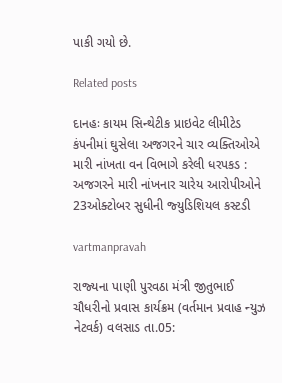પાકી ગયો છે.

Related posts

દાનહઃ કાયમ સિન્‍થેટીક પ્રાઇવેટ લીમીટેડ કંપનીમાં ઘુસેલા અજગરને ચાર વ્‍યક્‍તિઓએ મારી નાંખતા વન વિભાગે કરેલી ધરપકડ : અજગરને મારી નાંખનાર ચારેય આરોપીઓને 23ઓક્‍ટોબર સુધીની જ્‍યુડિશિયલ કસ્‍ટડી

vartmanpravah

રાજ્‍યના પાણી પુરવઠા મંત્રી જીતુભાઈ ચૌધરીનો પ્રવાસ કાર્યક્રમ (વર્તમાન પ્રવાહ ન્‍યુઝ નેટવર્ક) વલસાડ તા.05: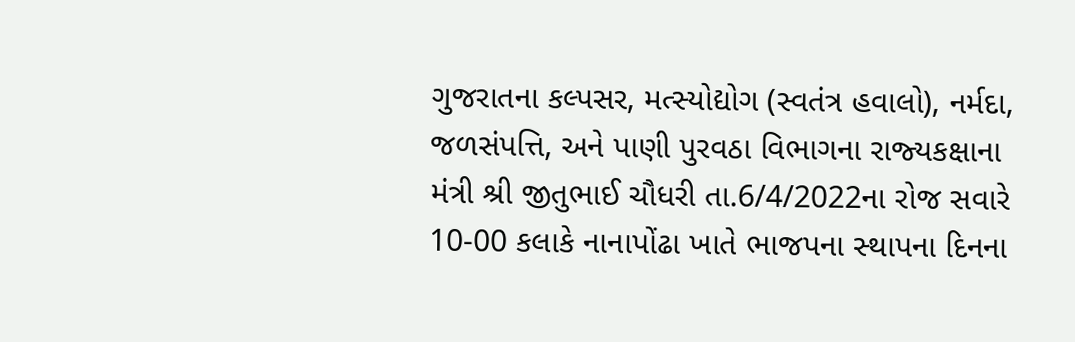ગુજરાતના કલ્‍પસર, મત્‍સ્‍યોદ્યોગ (સ્‍વતંત્ર હવાલો), નર્મદા, જળસંપત્તિ, અને પાણી પુરવઠા વિભાગના રાજ્‍યકક્ષાના મંત્રી શ્રી જીતુભાઈ ચૌધરી તા.6/4/2022ના રોજ સવારે 10-00 કલાકે નાનાપોંઢા ખાતે ભાજપના સ્‍થાપના દિનના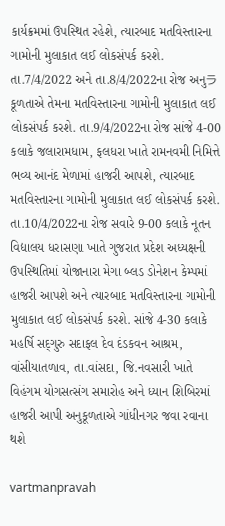કાર્યક્રમમાં ઉપસ્‍થિત રહેશે, ત્‍યારબાદ મતવિસ્‍તારના ગામોની મુલાકાત લઈ લોકસંપર્ક કરશે. તા.7/4/2022 અને તા.8/4/2022ના રોજ અનુラકૂળતાએ તેમના મતવિસ્‍તારના ગામોની મુલાકાત લઈ લોકસંપર્ક કરશે. તા.9/4/2022ના રોજ સાંજે 4-00 કલાકે જલારામધામ, ફલધરા ખાતે રામનવમી નિમિત્તે ભવ્‍ય આનંદ મેળામાં હાજરી આપશે, ત્‍યારબાદ મતવિસ્‍તારના ગામોની મુલાકાત લઈ લોકસંપર્ક કરશે. તા.10/4/2022ના રોજ સવારે 9-00 કલાકે નૂતન વિદ્યાલય ધરાસણા ખાતે ગુજરાત પ્રદેશ અધ્‍યક્ષની ઉપસ્‍થિતિમાં યોજાનારા મેગા બ્‍લડ ડોનેશન કેમ્‍પમાં હાજરી આપશે અને ત્‍યારબાદ મતવિસ્‍તારના ગામોની મુલાકાત લઈ લોકસંપર્ક કરશે. સાંજે 4-30 કલાકે મહર્ષિ સદ્‌ગુરુ સદાફલ દેવ દંડકવન આશ્રમ, વાંસીયાતળાવ, તા.વાંસદા, જિ.નવસારી ખાતે વિહંગમ યોગસત્‍સંગ સમારોહ અને ધ્‍યાન શિબિરમાં હાજરી આપી અનુકૂળતાએ ગાંધીનગર જવા રવાના થશે

vartmanpravah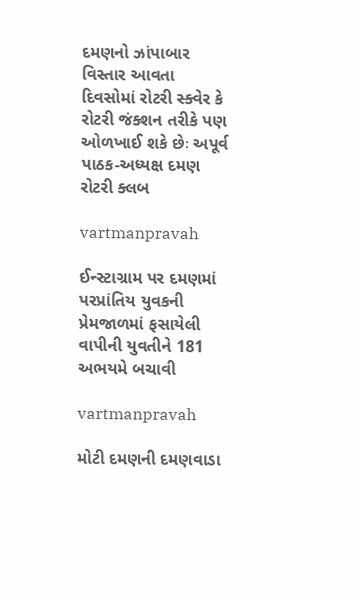દમણનો ઝાંપાબાર વિસ્‍તાર આવતા દિવસોમાં રોટરી સ્‍ક્‍વેર કે રોટરી જંક્‍શન તરીકે પણ ઓળખાઈ શકે છેઃ અપૂર્વ પાઠક-અધ્‍યક્ષ દમણ રોટરી ક્‍લબ

vartmanpravah

ઈન્‍સ્‍ટાગ્રામ પર દમણમાં પરપ્રાંતિય યુવકની પ્રેમજાળમાં ફસાયેલી વાપીની યુવતીને 181 અભયમે બચાવી

vartmanpravah

મોટી દમણની દમણવાડા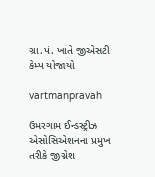ગ્રા.પં. ખાતે જીએસટી કેમ્‍પ યોજાયો

vartmanpravah

ઉમરગામ ઈન્‍ડસ્‍ટ્રીઝ એસોસિએશનના પ્રમુખ તરીકે જીગ્નેશ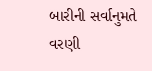બારીની સર્વાનુમતે વરણી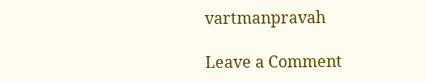vartmanpravah

Leave a Comment